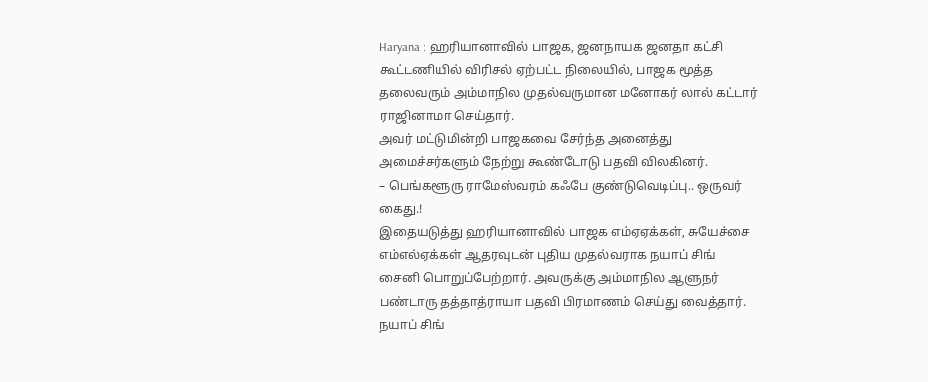Haryana : ஹரியானாவில் பாஜக, ஜனநாயக ஜனதா கட்சி கூட்டணியில் விரிசல் ஏற்பட்ட நிலையில், பாஜக மூத்த தலைவரும் அம்மாநில முதல்வருமான மனோகர் லால் கட்டார் ராஜினாமா செய்தார்.
அவர் மட்டுமின்றி பாஜகவை சேர்ந்த அனைத்து அமைச்சர்களும் நேற்று கூண்டோடு பதவி விலகினர்.
– பெங்களூரு ராமேஸ்வரம் கஃபே குண்டுவெடிப்பு.. ஒருவர் கைது.!
இதையடுத்து ஹரியானாவில் பாஜக எம்ஏஏக்கள், சுயேச்சை எம்எல்ஏக்கள் ஆதரவுடன் புதிய முதல்வராக நயாப் சிங் சைனி பொறுப்பேற்றார். அவருக்கு அம்மாநில ஆளுநர் பண்டாரு தத்தாத்ராயா பதவி பிரமாணம் செய்து வைத்தார். நயாப் சிங்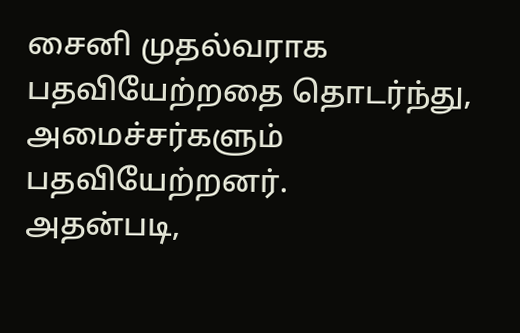சைனி முதல்வராக பதவியேற்றதை தொடர்ந்து, அமைச்சர்களும் பதவியேற்றனர்.
அதன்படி,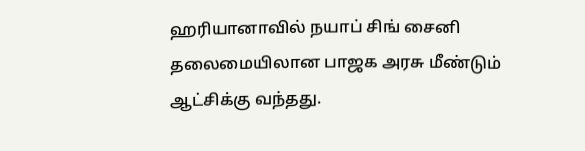ஹரியானாவில் நயாப் சிங் சைனி தலைமையிலான பாஜக அரசு மீண்டும் ஆட்சிக்கு வந்தது.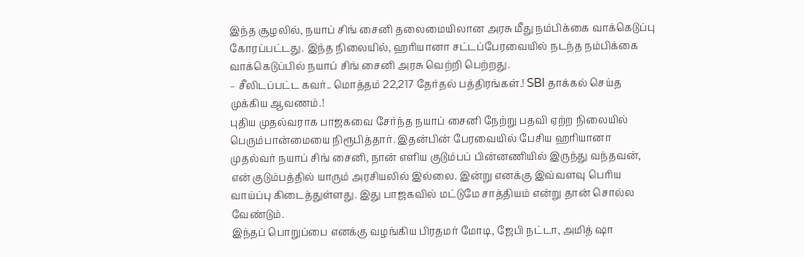இந்த சூழலில், நயாப் சிங் சைனி தலைமையிலான அரசு மீது நம்பிக்கை வாக்கெடுப்பு கோரப்பட்டது. இந்த நிலையில், ஹரியானா சட்டப்பேரவையில் நடந்த நம்பிக்கை வாக்கெடுப்பில் நயாப் சிங் சைனி அரசு வெற்றி பெற்றது.
– சீலிடப்பட்ட கவர்.. மொத்தம் 22,217 தேர்தல் பத்திரங்கள்.! SBI தாக்கல் செய்த முக்கிய ஆவணம்.!
புதிய முதல்வராக பாஜகவை சேர்ந்த நயாப் சைனி நேற்று பதவி ஏற்ற நிலையில் பெரும்பான்மையை நிரூபித்தார். இதன்பின் பேரவையில் பேசிய ஹரியானா முதல்வர் நயாப் சிங் சைனி, நான் எளிய குடும்பப் பின்னணியில் இருந்து வந்தவன், என் குடும்பத்தில் யாரும் அரசியலில் இல்லை. இன்று எனக்கு இவ்வளவு பெரிய வாய்ப்பு கிடைத்துள்ளது. இது பாஜகவில் மட்டுமே சாத்தியம் என்று தான் சொல்ல வேண்டும்.
இந்தப் பொறுப்பை எனக்கு வழங்கிய பிரதமர் மோடி, ஜேபி நட்டா, அமித் ஷா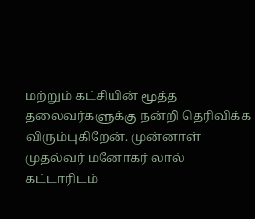மற்றும் கட்சியின் மூத்த தலைவர்களுக்கு நன்றி தெரிவிக்க விரும்புகிறேன். முன்னாள் முதல்வர் மனோகர் லால் கட்டாரிடம்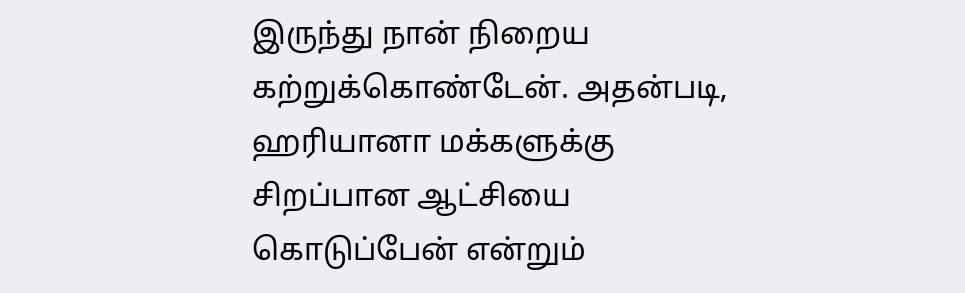இருந்து நான் நிறைய கற்றுக்கொண்டேன். அதன்படி, ஹரியானா மக்களுக்கு சிறப்பான ஆட்சியை கொடுப்பேன் என்றும்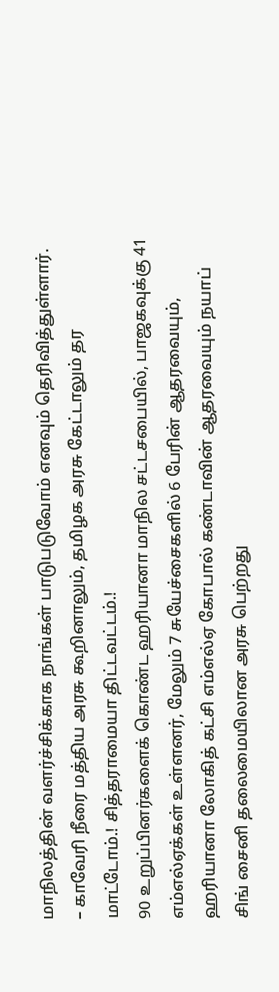மாநிலத்தின் வளர்ச்சிக்காக நாங்கள் பாடுபடுவோம் எனவும் தெரிவித்துள்ளார்.
– காவேரி நீரை மத்திய அரசு கூறினாலும், தமிழக அரசு கேட்டாலும் தர மாட்டோம்.! சித்தராமையா திட்டவட்டம்.!
90 உறுப்பினர்களைக் கொண்ட ஹரியானா மாநில சட்டசபையில், பாஜகவுக்கு 41 எம்எல்ஏக்கள் உள்ளனர், மேலும் 7 சுயேச்சைகளில் 6 பேரின் ஆதரவையும், ஹரியானா லோகித் கட்சி எம்எல்ஏ கோபால் கண்டாவின் ஆதரவையும் நயாப் சிங் சைனி தலைமையிலான அரசு பெற்றது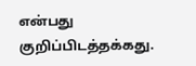என்பது குறிப்பிடத்தக்கது.